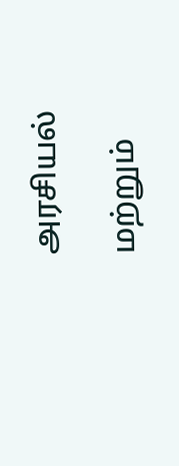அரசியல்

மற்றும்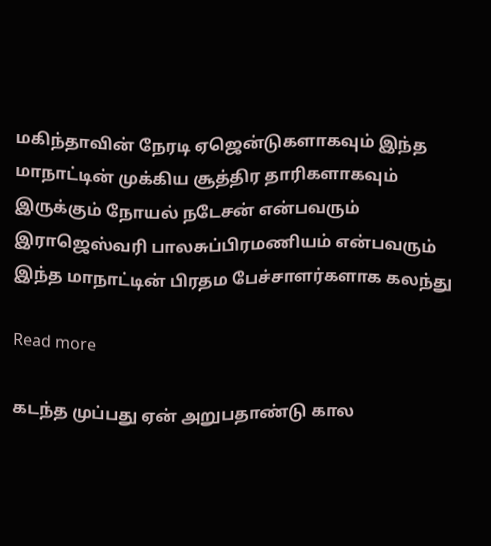மகிந்தாவின் நேரடி ஏஜென்டுகளாகவும் இந்த மாநாட்டின் முக்கிய சூத்திர தாரிகளாகவும் இருக்கும் நோயல் நடேசன் என்பவரும் இராஜெஸ்வரி பாலசுப்பிரமணியம் என்பவரும் இந்த மாநாட்டின் பிரதம பேச்சாளர்களாக கலந்து

Read more

கடந்த முப்பது ஏன் அறுபதாண்டு கால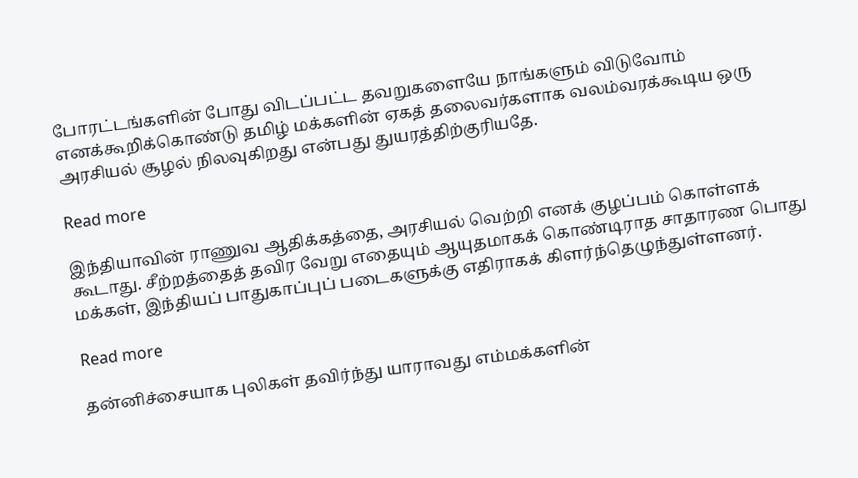போரட்டங்களின் போது விடப்பட்ட தவறுகளையே நாங்களும் விடுவோம் எனக்கூறிக்கொண்டு தமிழ் மக்களின் ஏகத் தலைவர்களாக வலம்வரக்கூடிய ஒரு அரசியல் சூழல் நிலவுகிறது என்பது துயரத்திற்குரியதே.

Read more

இந்தியாவின் ராணுவ ஆதிக்கத்தை, அரசியல் வெற்றி எனக் குழப்பம் கொள்ளக் கூடாது. சீற்றத்தைத் தவிர வேறு எதையும் ஆயுதமாகக் கொண்டிராத சாதாரண பொது மக்கள், இந்தியப் பாதுகாப்புப் படைகளுக்கு எதிராகக் கிளர்ந்தெழுந்துள்ளனர்.

Read more

தன்னிச்சையாக புலிகள் தவிர்ந்து யாராவது எம்மக்களின்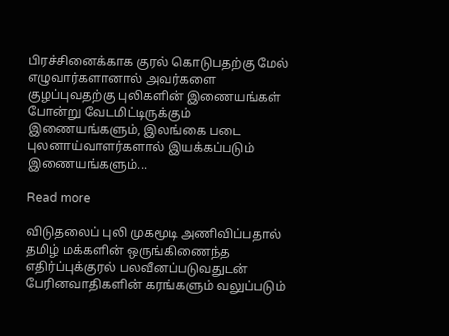பிரச்சினைக்காக குரல் கொடுபதற்கு மேல் எழுவார்களானால் அவர்களை குழப்புவதற்கு புலிகளின் இணையங்கள் போன்று வேடமிட்டிருக்கும் இணையங்களும், இலங்கை படை புலனாய்வாளர்களால் இயக்கப்படும் இணையங்களும்...

Read more

விடுதலைப் புலி முகமூடி அணிவிப்பதால் தமிழ் மக்களின் ஒருங்கிணைந்த எதிர்ப்புக்குரல் பலவீனப்படுவதுடன் பேரினவாதிகளின் கரங்களும் வலுப்படும்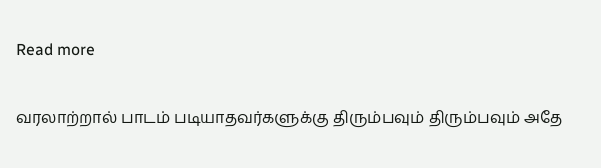Read more

வரலாற்றால் பாடம் படியாதவர்களுக்கு திரும்பவும் திரும்பவும் அதே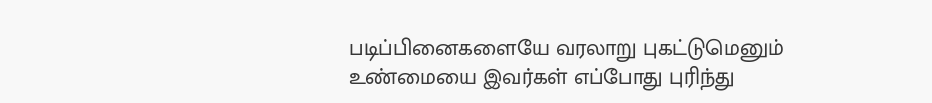படிப்பினைகளையே வரலாறு புகட்டுமெனும் உண்மையை இவர்கள் எப்போது புரிந்து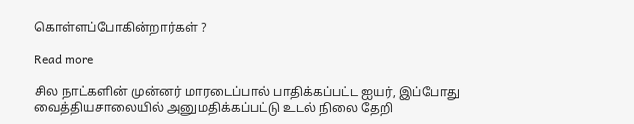கொள்ளப்போகின்றார்கள் ?

Read more

சில நாட்களின் முன்னர் மாரடைப்பால் பாதிக்கப்பட்ட ஐயர், இப்போது வைத்தியசாலையில் அனுமதிக்கப்பட்டு உடல் நிலை தேறி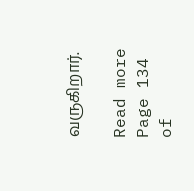வருகிறார்.

Read more
Page 134 of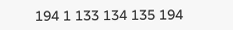194 1 133 134 135 194